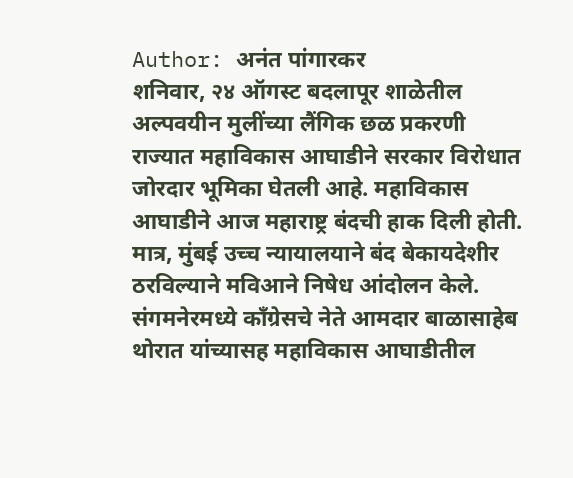Author: अनंत पांगारकर
शनिवार, २४ ऑगस्ट बदलापूर शाळेतील अल्पवयीन मुलींच्या लैंगिक छळ प्रकरणी राज्यात महाविकास आघाडीने सरकार विरोधात जोरदार भूमिका घेतली आहे. महाविकास आघाडीने आज महाराष्ट्र बंदची हाक दिली होती. मात्र, मुंबई उच्च न्यायालयाने बंद बेकायदेशीर ठरविल्याने मविआने निषेध आंदोलन केले. संगमनेरमध्ये काँग्रेसचे नेते आमदार बाळासाहेब थोरात यांच्यासह महाविकास आघाडीतील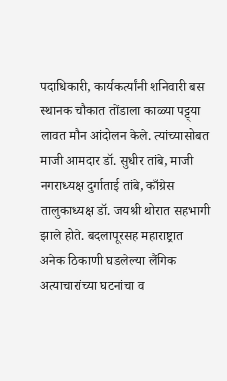पदाधिकारी, कार्यकर्त्यांनी शनिवारी बस स्थानक चौकात तोंडाला काळ्या पट्ट्या लावत मौन आंदोलन केले. त्यांच्यासोबत माजी आमदार डॉ. सुधीर तांबे, माजी नगराध्यक्ष दुर्गाताई तांबे, काँग्रेस तालुकाध्यक्ष डॉ. जयश्री थोरात सहभागी झाले होते. बदलापूरसह महाराष्ट्रात अनेक ठिकाणी घडलेल्या लैंगिक अत्याचारांच्या घटनांचा व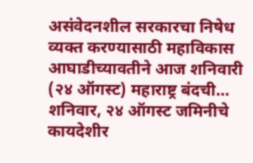असंवेदनशील सरकारचा निषेध व्यक्त करण्यासाठी महाविकास आघाडीच्यावतीने आज शनिवारी (२४ ऑगस्ट) महाराष्ट्र बंदची…
शनिवार, २४ ऑगस्ट जमिनीचे कायदेशीर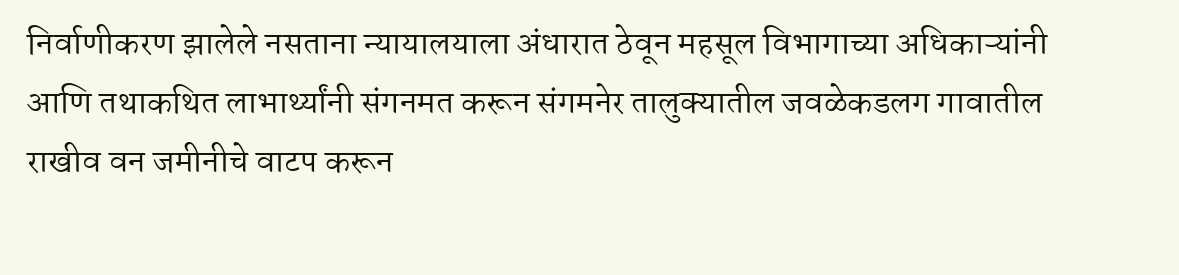निर्वाणीकरण झालेले नसताना न्यायालयाला अंधारात ठेवून महसूल विभागाच्या अधिकाऱ्यांनी आणि तथाकथित लाभार्थ्यांनी संगनमत करून संगमनेर तालुक्यातील जवळेकडलग गावातील राखीव वन जमीनीचे वाटप करून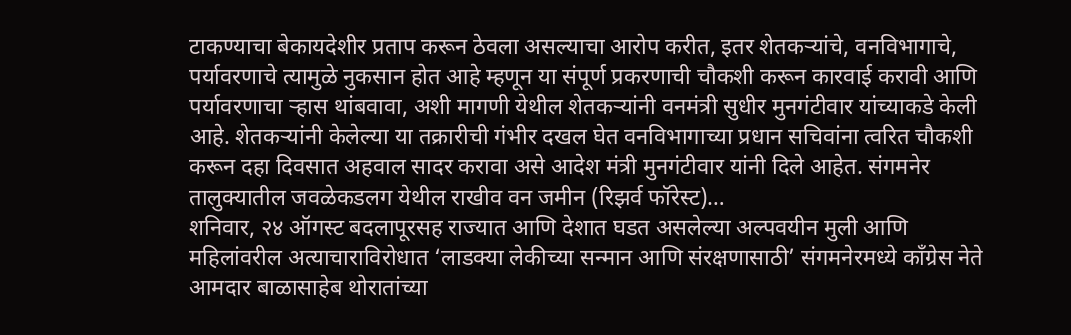टाकण्याचा बेकायदेशीर प्रताप करून ठेवला असल्याचा आरोप करीत, इतर शेतकऱ्यांचे, वनविभागाचे, पर्यावरणाचे त्यामुळे नुकसान होत आहे म्हणून या संपूर्ण प्रकरणाची चौकशी करून कारवाई करावी आणि पर्यावरणाचा ऱ्हास थांबवावा, अशी मागणी येथील शेतकऱ्यांनी वनमंत्री सुधीर मुनगंटीवार यांच्याकडे केली आहे. शेतकऱ्यांनी केलेल्या या तक्रारीची गंभीर दखल घेत वनविभागाच्या प्रधान सचिवांना त्वरित चौकशी करून दहा दिवसात अहवाल सादर करावा असे आदेश मंत्री मुनगंटीवार यांनी दिले आहेत. संगमनेर तालुक्यातील जवळेकडलग येथील राखीव वन जमीन (रिझर्व फॉरेस्ट)…
शनिवार, २४ ऑगस्ट बदलापूरसह राज्यात आणि देशात घडत असलेल्या अल्पवयीन मुली आणि महिलांवरील अत्याचाराविरोधात ‘लाडक्या लेकीच्या सन्मान आणि संरक्षणासाठी’ संगमनेरमध्ये काँग्रेस नेते आमदार बाळासाहेब थोरातांच्या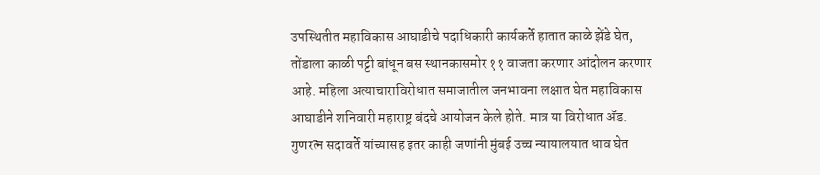उपस्थितीत महाविकास आघाडीचे पदाधिकारी कार्यकर्ते हातात काळे झेंडे घेत, तोंडाला काळी पट्टी बांधून बस स्थानकासमोर ११ वाजता करणार आंदोलन करणार आहे. महिला अत्याचाराविरोधात समाजातील जनभावना लक्षात घेत महाविकास आघाडीने शनिवारी महाराष्ट्र बंदचे आयोजन केले होते. मात्र या विरोधात ॲड. गुणरत्न सदावर्ते यांच्यासह इतर काही जणांनी मुंबई उच्च न्यायालयात धाव घेत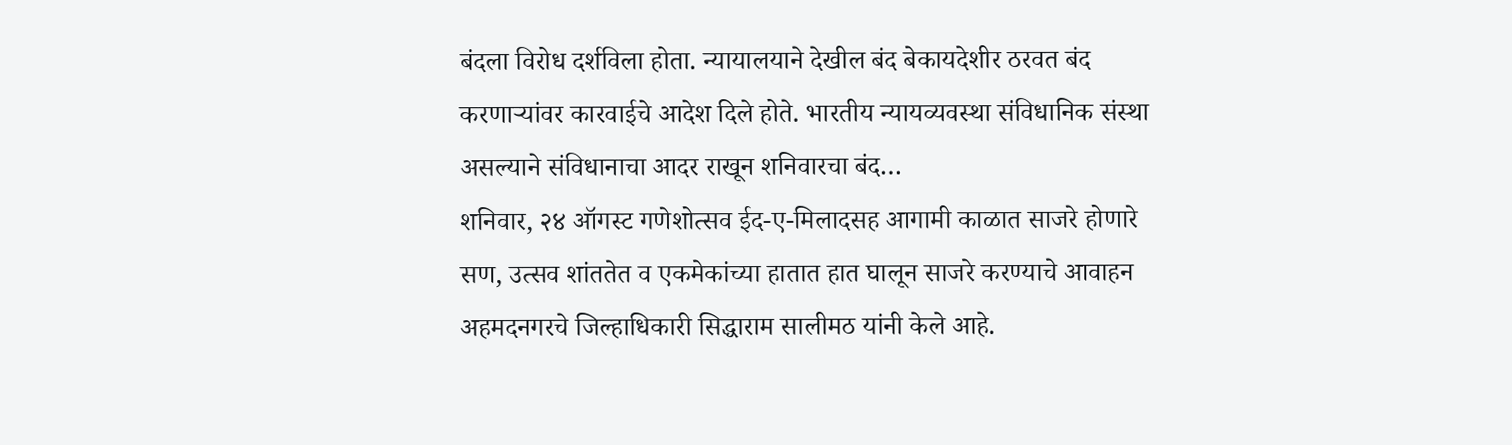बंदला विरोध दर्शविला होता. न्यायालयाने देखील बंद बेकायदेशीर ठरवत बंद करणाऱ्यांवर कारवाईचे आदेश दिले होते. भारतीय न्यायव्यवस्था संविधानिक संस्था असल्याने संविधानाचा आदर राखून शनिवारचा बंद…
शनिवार, २४ ऑगस्ट गणेशोत्सव ईद-ए-मिलादसह आगामी काळात साजरे होणारे सण, उत्सव शांततेत व एकमेकांच्या हातात हात घालून साजरे करण्याचे आवाहन अहमदनगरचे जिल्हाधिकारी सिद्धाराम सालीमठ यांनी केले आहे.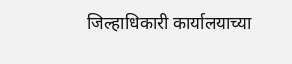जिल्हाधिकारी कार्यालयाच्या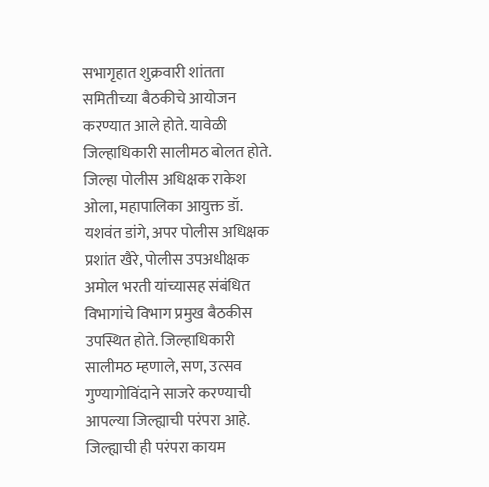सभागृहात शुक्रवारी शांतता समितीच्या बैठकीचे आयोजन करण्यात आले होते. यावेळी जिल्हाधिकारी सालीमठ बोलत होते. जिल्हा पोलीस अधिक्षक राकेश ओला, महापालिका आयुक्त डॉ. यशवंत डांगे, अपर पोलीस अधिक्षक प्रशांत खैरे, पोलीस उपअधीक्षक अमोल भरती यांच्यासह संबंधित विभागांचे विभाग प्रमुख बैठकीस उपस्थित होते. जिल्हाधिकारी सालीमठ म्हणाले, सण, उत्सव गुण्यागोविंदाने साजरे करण्याची आपल्या जिल्ह्याची परंपरा आहे. जिल्ह्याची ही परंपरा कायम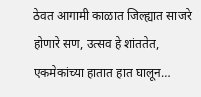ठेवत आगामी काळात जिल्ह्यात साजरे होणारे सण, उत्सव हे शांततेत, एकमेकांच्या हातात हात घालून…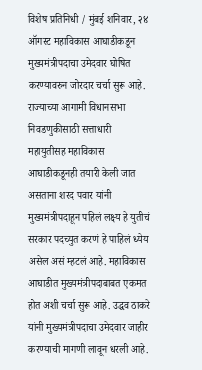विशेष प्रतिनिधी / मुंबई शनिवार, २४ ऑगस्ट महाविकास आघाडीकडून मुख्यमंत्रीपदाचा उमेदवार घोषित करण्यावरुन जोरदार चर्चा सुरू आहे. राज्याच्या आगामी विधानसभा निवडणुकीसाठी सत्ताधारी महायुतीसह महाविकास आघाडीकडूनही तयारी केली जात असताना शरद पवार यांनी मुख्यमंत्रीपदाहून पहिलं लक्ष्य हे युतीचं सरकार पदच्युत करणं हे पाहिलं ध्येय असेल असं म्हटलं आहे. महाविकास आघाडीत मुख्यमंत्रीपदाबाबत एकमत होत अशी चर्चा सुरू आहे. उद्धव ठाकरे यांनी मुख्यमंत्रीपदाचा उमेदवार जाहीर करण्याची मागणी लावून धरली आहे.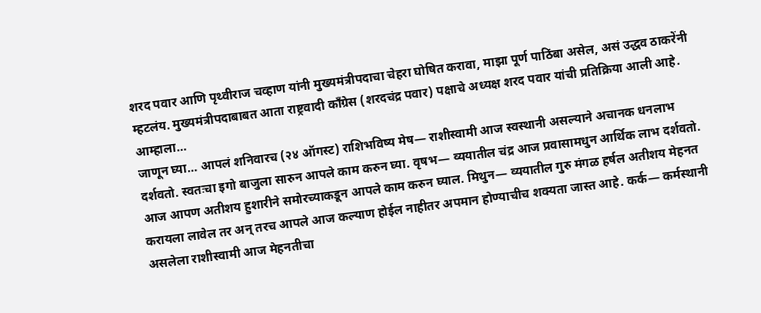शरद पवार आणि पृथ्वीराज चव्हाण यांनी मुख्यमंत्रीपदाचा चेहरा घोषित करावा, माझा पूर्ण पाठिंबा असेल, असं उद्धव ठाकरेंनी म्हटलंय. मुख्यमंत्रीपदाबाबत आता राष्ट्रवादी काँग्रेस (शरदचंद्र पवार) पक्षाचे अध्यक्ष शरद पवार यांची प्रतिक्रिया आली आहे. आम्हाला…
जाणून घ्या… आपलं शनिवारच (२४ ऑगस्ट) राशिभविष्य मेष— राशीस्वामी आज स्वस्थानी असल्याने अचानक धनलाभ दर्शवतो. स्वतःचा इगो बाजुला सारुन आपले काम करुन घ्या. वृषभ— व्ययातील चंद्र आज प्रवासामधुन आर्थिक लाभ दर्शवतो. आज आपण अतीशय हुशारीने समोरच्याकडून आपले काम करुन घ्याल. मिथुन— व्ययातील गुरु मंगळ हर्षल अतीशय मेहनत करायला लावेल तर अन् तरच आपले आज कल्याण होईल नाहीतर अपमान होण्याचीच शक्यता जास्त आहे. कर्क— कर्मस्थानी असलेला राशीस्वामी आज मेहनतीचा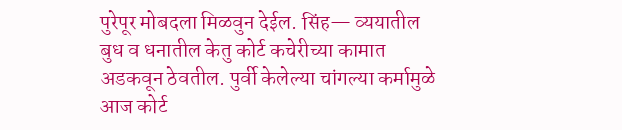पुरेपूर मोबदला मिळवुन देईल. सिंह— व्ययातील बुध व धनातील केतु कोर्ट कचेरीच्या कामात अडकवून ठेवतील. पुर्वी केलेल्या चांगल्या कर्मामुळे आज कोर्ट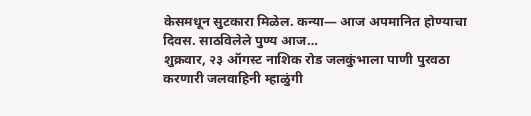केसमधून सुटकारा मिळेल. कन्या— आज अपमानित होण्याचा दिवस. साठविलेले पुण्य आज…
शुक्रवार, २३ ऑगस्ट नाशिक रोड जलकुंभाला पाणी पुरवठा करणारी जलवाहिनी म्हाळुंगी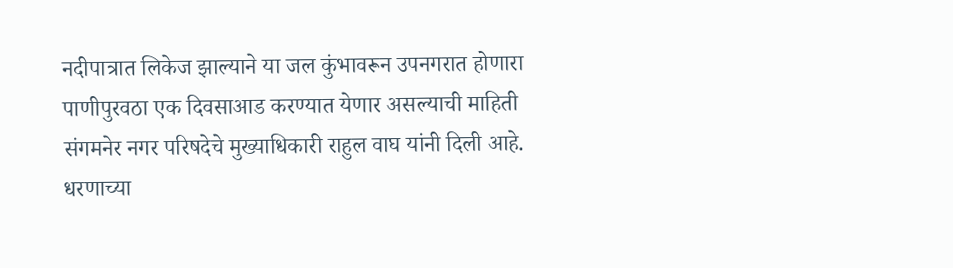नदीपात्रात लिकेज झाल्याने या जल कुंभावरून उपनगरात होणारा पाणीपुरवठा एक दिवसाआड करण्यात येणार असल्याची माहिती संगमनेर नगर परिषदेचे मुख्याधिकारी राहुल वाघ यांनी दिली आहे. धरणाच्या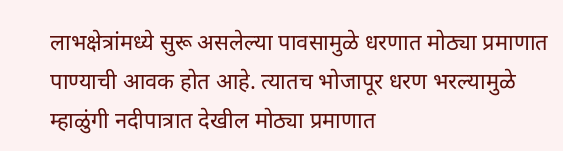लाभक्षेत्रांमध्ये सुरू असलेल्या पावसामुळे धरणात मोठ्या प्रमाणात पाण्याची आवक होत आहे. त्यातच भोजापूर धरण भरल्यामुळे म्हाळुंगी नदीपात्रात देखील मोठ्या प्रमाणात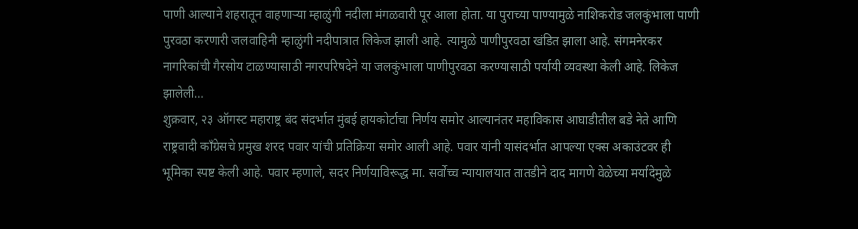पाणी आल्याने शहरातून वाहणाऱ्या म्हाळुंगी नदीला मंगळवारी पूर आला होता. या पुराच्या पाण्यामुळे नाशिकरोड जलकुंभाला पाणी पुरवठा करणारी जलवाहिनी म्हाळुंगी नदीपात्रात लिकेज झाली आहे. त्यामुळे पाणीपुरवठा खंडित झाला आहे. संगमनेरकर नागरिकांची गैरसोय टाळण्यासाठी नगरपरिषदेने या जलकुंभाला पाणीपुरवठा करण्यासाठी पर्यायी व्यवस्था केली आहे. लिकेज झालेली…
शुक्रवार, २३ ऑगस्ट महाराष्ट्र बंद संदर्भात मुंबई हायकोर्टाचा निर्णय समोर आल्यानंतर महाविकास आघाडीतील बडे नेते आणि राष्ट्रवादी काँग्रेसचे प्रमुख शरद पवार यांची प्रतिक्रिया समोर आली आहे. पवार यांनी यासंदर्भात आपल्या एक्स अकाउंटवर ही भूमिका स्पष्ट केली आहे. पवार म्हणाले, सदर निर्णयाविरूद्ध मा. सर्वोच्च न्यायालयात तातडीने दाद मागणे वेळेच्या मर्यादेमुळे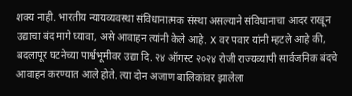शक्य नाही. भारतीय न्यायव्यवस्था संविधानात्मक संस्था असल्याने संविधानाचा आदर राखून उद्याचा बंद मागे घ्यावा, असे आवाहन त्यांनी केले आहे. X वर पवार यांनी म्हटले आहे की, बदलापूर घटनेच्या पार्श्वभूमीवर उद्या दि. २४ ऑगस्ट २०२४ रोजी राज्यव्यापी सार्वजनिक बंदचे आवाहन करण्यात आले होते. त्या दोन अजाण बालिकांवर झालेला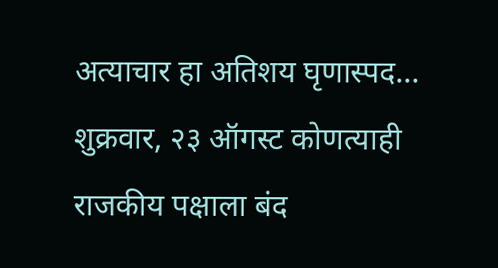अत्याचार हा अतिशय घृणास्पद…
शुक्रवार, २३ ऑगस्ट कोणत्याही राजकीय पक्षाला बंद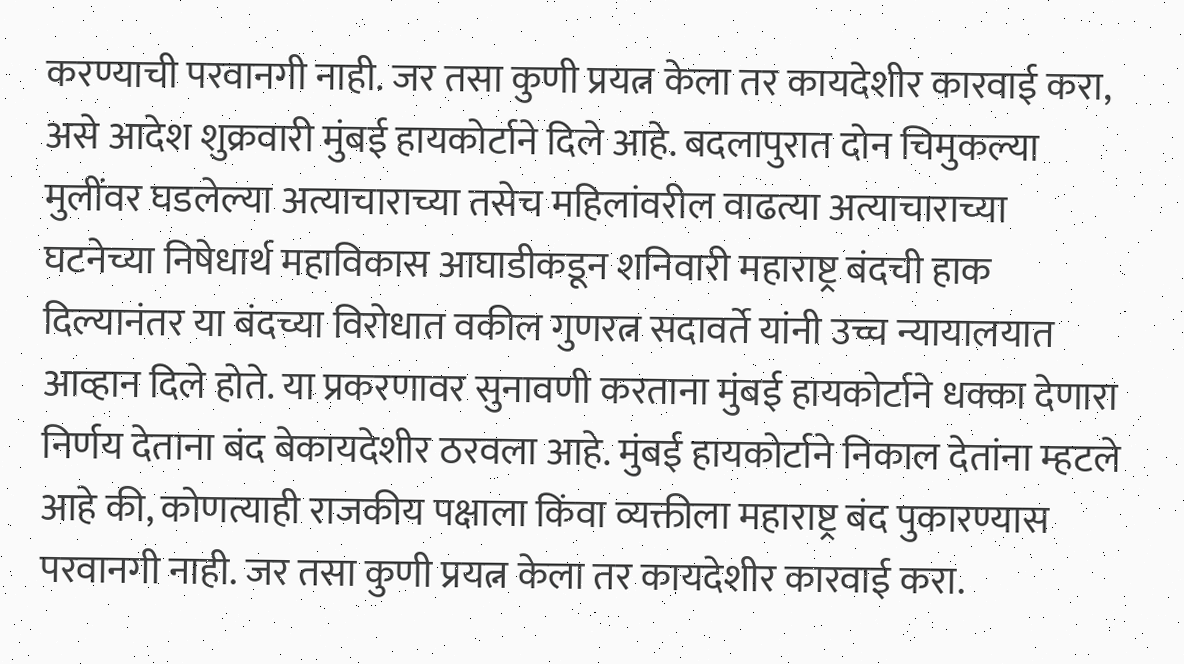करण्याची परवानगी नाही. जर तसा कुणी प्रयत्न केला तर कायदेशीर कारवाई करा, असे आदेश शुक्रवारी मुंबई हायकोर्टाने दिले आहे. बदलापुरात दोन चिमुकल्या मुलींवर घडलेल्या अत्याचाराच्या तसेच महिलांवरील वाढत्या अत्याचाराच्या घटनेच्या निषेधार्थ महाविकास आघाडीकडून शनिवारी महाराष्ट्र बंदची हाक दिल्यानंतर या बंदच्या विरोधात वकील गुणरत्न सदावर्ते यांनी उच्च न्यायालयात आव्हान दिले होते. या प्रकरणावर सुनावणी करताना मुंबई हायकोर्टाने धक्का देणारा निर्णय देताना बंद बेकायदेशीर ठरवला आहे. मुंबई हायकोर्टाने निकाल देतांना म्हटले आहे की, कोणत्याही राजकीय पक्षाला किंवा व्यक्तीला महाराष्ट्र बंद पुकारण्यास परवानगी नाही. जर तसा कुणी प्रयत्न केला तर कायदेशीर कारवाई करा.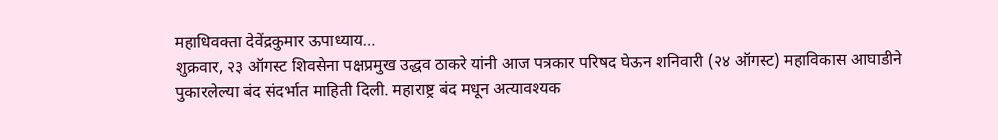महाधिवक्ता देवेंद्रकुमार ऊपाध्याय…
शुक्रवार, २३ ऑगस्ट शिवसेना पक्षप्रमुख उद्धव ठाकरे यांनी आज पत्रकार परिषद घेऊन शनिवारी (२४ ऑगस्ट) महाविकास आघाडीने पुकारलेल्या बंद संदर्भात माहिती दिली. महाराष्ट्र बंद मधून अत्यावश्यक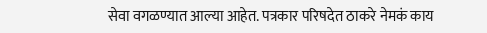सेवा वगळण्यात आल्या आहेत. पत्रकार परिषदेत ठाकरे नेमकं काय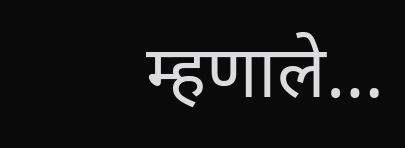म्हणाले…